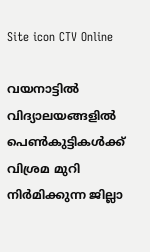Site icon CTV Online

വയനാട്ടില്‍ വിദ്യാലയങ്ങളില്‍ പെണ്‍കുട്ടികള്‍ക്ക് വിശ്രമ മുറി നിര്‍മിക്കുന്ന ജില്ലാ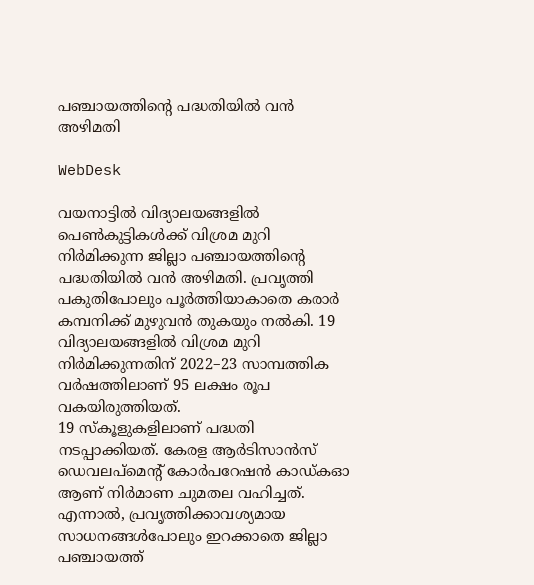പഞ്ചായത്തിന്റെ പദ്ധതിയില്‍ വന്‍ അഴിമതി

WebDesk

വയനാട്ടില്‍ വിദ്യാലയങ്ങളില്‍ പെണ്‍കുട്ടികള്‍ക്ക് വിശ്രമ മുറി നിര്‍മിക്കുന്ന ജില്ലാ പഞ്ചായത്തിന്റെ പദ്ധതിയില്‍ വന്‍ അഴിമതി. പ്രവൃത്തി പകുതിപോലും പൂര്‍ത്തിയാകാതെ കരാര്‍ കമ്പനിക്ക് മുഴുവന്‍ തുകയും നല്‍കി. 19 വിദ്യാലയങ്ങളില്‍ വിശ്രമ മുറി നിര്‍മിക്കുന്നതിന് 2022–23 സാമ്പത്തിക വര്‍ഷത്തിലാണ് 95 ലക്ഷം രൂപ വകയിരുത്തിയത്.
19 സ്‌കൂളുകളിലാണ് പദ്ധതി നടപ്പാക്കിയത്. കേരള ആര്‍ടിസാന്‍സ് ഡെവലപ്മെന്റ് കോര്‍പറേഷന്‍ കാഡ്കഓ ആണ് നിര്‍മാണ ചുമതല വഹിച്ചത്. എന്നാല്‍, പ്രവൃത്തിക്കാവശ്യമായ സാധനങ്ങള്‍പോലും ഇറക്കാതെ ജില്ലാ പഞ്ചായത്ത്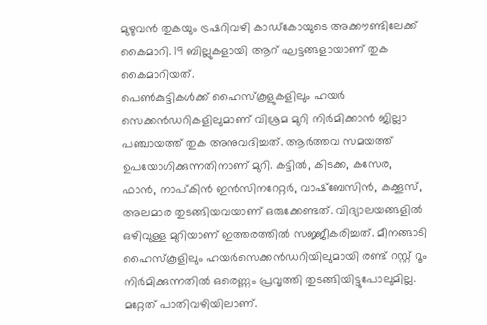മുഴുവന്‍ തുകയും ട്രഷറിവഴി കാഡ്കോയുടെ അക്കൗണ്ടിലേക്ക് കൈമാറി. 19 ബില്ലുകളായി ആറ് ഘട്ടങ്ങളായാണ് തുക കൈമാറിയത്.
പെണ്‍കുട്ടികള്‍ക്ക് ഹൈസ്‌കൂളുകളിലും ഹയര്‍ സെക്കന്‍ഡറികളിലുമാണ് വിശ്രമ മുറി നിര്‍മിക്കാന്‍ ജില്ലാ പഞ്ചായത്ത് തുക അനുവദിച്ചത്. ആര്‍ത്തവ സമയത്ത് ഉപയോഗിക്കുന്നതിനാണ് മുറി. കട്ടില്‍, കിടക്ക, കസേര, ഫാന്‍, നാപ്കിന്‍ ഇന്‍സിനറേറ്റര്‍, വാഷ്ബേസിന്‍, കക്കൂസ്, അലമാര തുടങ്ങിയവയാണ് ഒരുക്കേണ്ടത്. വിദ്യാലയങ്ങളില്‍ ഒഴിവുള്ള മുറിയാണ് ഇത്തരത്തില്‍ സജ്ജീകരിച്ചത്. മീനങ്ങാടി ഹൈസ്‌കൂളിലും ഹയര്‍സെക്കന്‍ഡറിയിലുമായി രണ്ട് റസ്റ്റ് റൂം നിര്‍മിക്കുന്നതില്‍ ഒരെണ്ണം പ്രവൃത്തി തുടങ്ങിയിട്ടുപോലുമില്ല. മറ്റേത് പാതിവഴിയിലാണ്.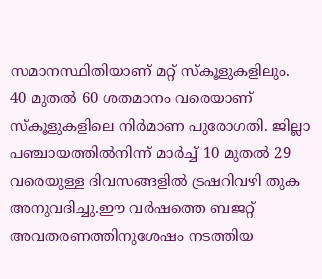സമാനസ്ഥിതിയാണ് മറ്റ് സ്‌കൂളുകളിലും.
40 മുതല്‍ 60 ശതമാനം വരെയാണ് സ്‌കൂളുകളിലെ നിര്‍മാണ പുരോഗതി. ജില്ലാ പഞ്ചായത്തില്‍നിന്ന് മാര്‍ച്ച് 10 മുതല്‍ 29 വരെയുള്ള ദിവസങ്ങളില്‍ ട്രഷറിവഴി തുക അനുവദിച്ചു.ഈ വര്‍ഷത്തെ ബജറ്റ് അവതരണത്തിനുശേഷം നടത്തിയ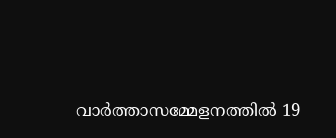വാര്‍ത്താസമ്മേളനത്തില്‍ 19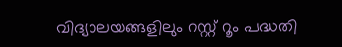വിദ്യാലയങ്ങളിലും റസ്റ്റ് റൂം പദ്ധതി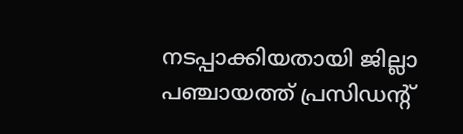നടപ്പാക്കിയതായി ജില്ലാ പഞ്ചായത്ത് പ്രസിഡന്റ്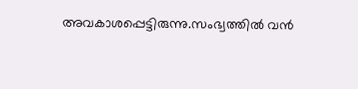അവകാശപ്പെട്ടിരുന്നു.സംഭ്വത്തില്‍ വന്‍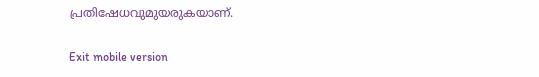പ്രതിഷേധവുമുയരുകയാണ്.

Exit mobile version